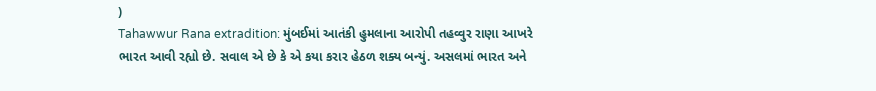)
Tahawwur Rana extradition: મુંબઈમાં આતંકી હુમલાના આરોપી તહવ્વુર રાણા આખરે ભારત આવી રહ્યો છે. સવાલ એ છે કે એ કયા કરાર હેઠળ શક્ય બન્યું. અસલમાં ભારત અને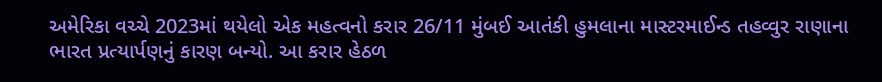અમેરિકા વચ્ચે 2023માં થયેલો એક મહત્વનો કરાર 26/11 મુંબઈ આતંકી હુમલાના માસ્ટરમાઈન્ડ તહવ્વુર રાણાના ભારત પ્રત્યાર્પણનું કારણ બન્યો. આ કરાર હેઠળ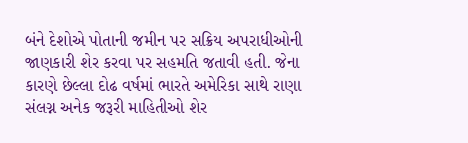બંને દેશોએ પોતાની જમીન પર સક્રિય અપરાધીઓની જાણકારી શેર કરવા પર સહમતિ જતાવી હતી. જેના કારણે છેલ્લા દોઢ વર્ષમાં ભારતે અમેરિકા સાથે રાણા સંલગ્ન અનેક જરૂરી માહિતીઓ શેર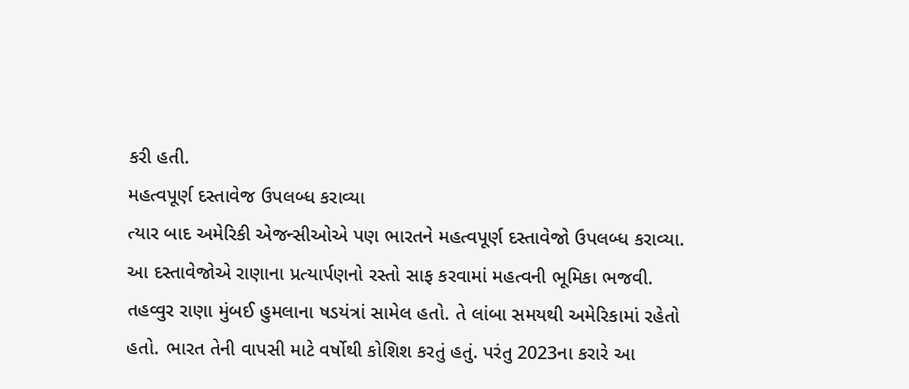કરી હતી.
મહત્વપૂર્ણ દસ્તાવેજ ઉપલબ્ધ કરાવ્યા
ત્યાર બાદ અમેરિકી એજન્સીઓએ પણ ભારતને મહત્વપૂર્ણ દસ્તાવેજો ઉપલબ્ધ કરાવ્યા. આ દસ્તાવેજોએ રાણાના પ્રત્યાર્પણનો રસ્તો સાફ કરવામાં મહત્વની ભૂમિકા ભજવી. તહવ્વુર રાણા મુંબઈ હુમલાના ષડયંત્રાં સામેલ હતો. તે લાંબા સમયથી અમેરિકામાં રહેતો હતો. ભારત તેની વાપસી માટે વર્ષોથી કોશિશ કરતું હતું. પરંતુ 2023ના કરારે આ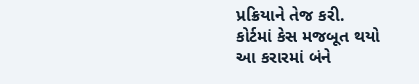પ્રક્રિયાને તેજ કરી.
કોર્ટમાં કેસ મજબૂત થયો
આ કરારમાં બંને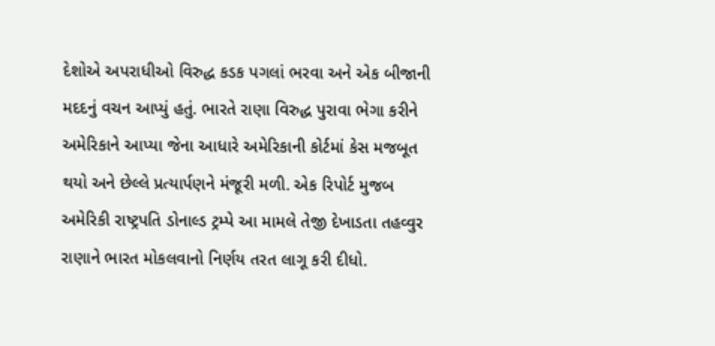દેશોએ અપરાધીઓ વિરુદ્ધ કડક પગલાં ભરવા અને એક બીજાની મદદનું વચન આપ્યું હતું. ભારતે રાણા વિરુદ્ધ પુરાવા ભેગા કરીને અમેરિકાને આપ્યા જેના આધારે અમેરિકાની કોર્ટમાં કેસ મજબૂત થયો અને છેલ્લે પ્રત્યાર્પણને મંજૂરી મળી. એક રિપોર્ટ મુજબ અમેરિકી રાષ્ટ્રપતિ ડોનાલ્ડ ટ્રમ્પે આ મામલે તેજી દેખાડતા તહવ્વુર રાણાને ભારત મોકલવાનો નિર્ણય તરત લાગૂ કરી દીધો.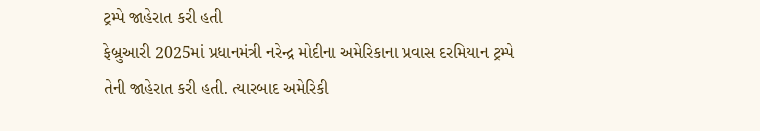ટ્રમ્પે જાહેરાત કરી હતી
ફેબ્રુઆરી 2025માં પ્રધાનમંત્રી નરેન્દ્ર મોદીના અમેરિકાના પ્રવાસ દરમિયાન ટ્રમ્પે તેની જાહેરાત કરી હતી. ત્યારબાદ અમેરિકી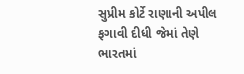સુપ્રીમ કોર્ટે રાણાની અપીલ ફગાવી દીધી જેમાં તેણે ભારતમાં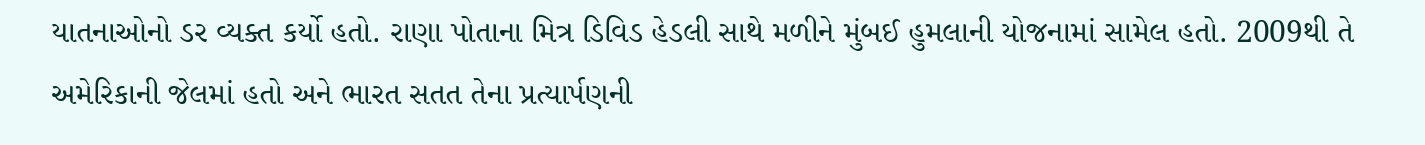યાતનાઓનો ડર વ્યક્ત કર્યો હતો. રાણા પોતાના મિત્ર ડિવિડ હેડલી સાથે મળીને મુંબઈ હુમલાની યોજનામાં સામેલ હતો. 2009થી તે અમેરિકાની જેલમાં હતો અને ભારત સતત તેના પ્રત્યાર્પણની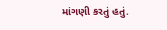માંગણી કરતું હતું.